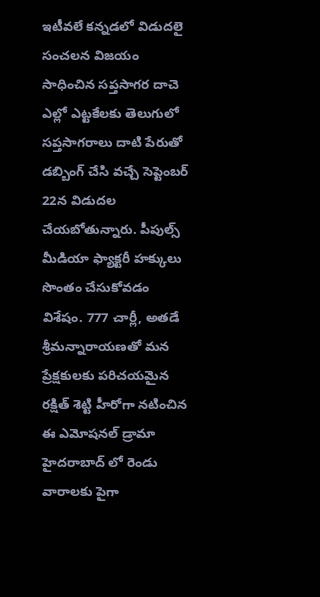ఇటీవలే కన్నడలో విడుదలై సంచలన విజయం సాధించిన సప్తసాగర దాచె ఎల్లో ఎట్టకేలకు తెలుగులో సప్తసాగరాలు దాటి పేరుతో డబ్బింగ్ చేసి వచ్చే సెప్టెంబర్ 22న విడుదల చేయబోతున్నారు. పీపుల్స్ మీడియా ఫ్యాక్టరీ హక్కులు సొంతం చేసుకోవడం విశేషం. 777 చార్లీ, అతడే శ్రీమన్నారాయణతో మన ప్రేక్షకులకు పరిచయమైన రక్షిత్ శెట్టి హీరోగా నటించిన ఈ ఎమోషనల్ డ్రామా హైదరాబాద్ లో రెండు వారాలకు పైగా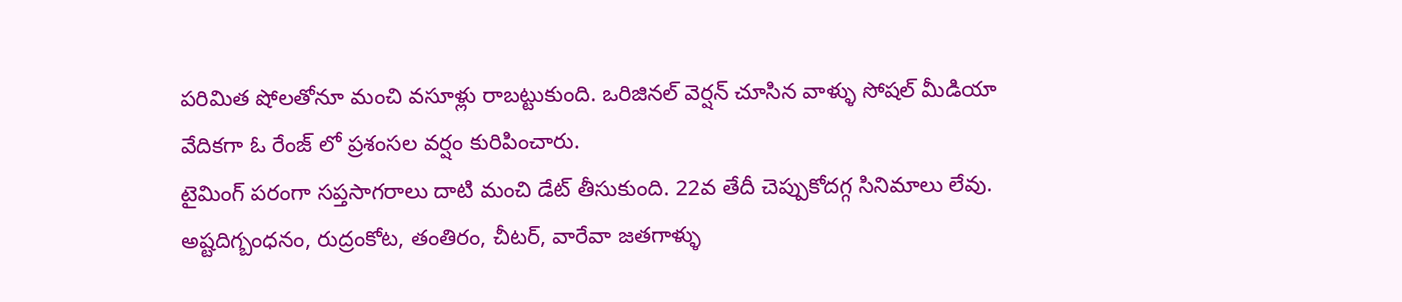పరిమిత షోలతోనూ మంచి వసూళ్లు రాబట్టుకుంది. ఒరిజినల్ వెర్షన్ చూసిన వాళ్ళు సోషల్ మీడియా వేదికగా ఓ రేంజ్ లో ప్రశంసల వర్షం కురిపించారు.
టైమింగ్ పరంగా సప్తసాగరాలు దాటి మంచి డేట్ తీసుకుంది. 22వ తేదీ చెప్పుకోదగ్గ సినిమాలు లేవు. అష్టదిగ్బంధనం, రుద్రంకోట, తంతిరం, చీటర్, వారేవా జతగాళ్ళు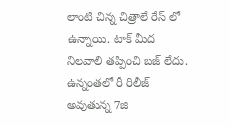లాంటి చిన్న చిత్రాలే రేస్ లో ఉన్నాయి. టాక్ మీద నిలవాలి తప్పించి బజ్ లేదు. ఉన్నంతలో రీ రిలీజ్ అవుతున్న 7జి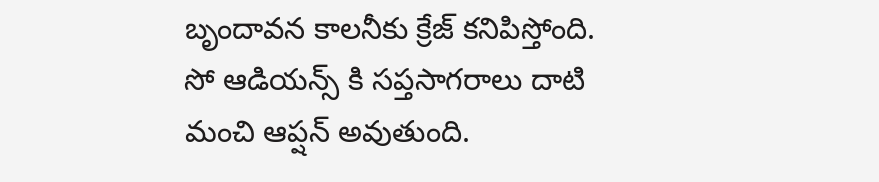బృందావన కాలనీకు క్రేజ్ కనిపిస్తోంది. సో ఆడియన్స్ కి సప్తసాగరాలు దాటి మంచి ఆప్షన్ అవుతుంది.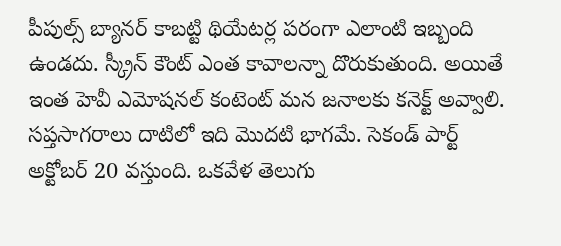పీపుల్స్ బ్యానర్ కాబట్టి థియేటర్ల పరంగా ఎలాంటి ఇబ్బంది ఉండదు. స్క్రీన్ కౌంట్ ఎంత కావాలన్నా దొరుకుతుంది. అయితే ఇంత హెవీ ఎమోషనల్ కంటెంట్ మన జనాలకు కనెక్ట్ అవ్వాలి.
సప్తసాగరాలు దాటిలో ఇది మొదటి భాగమే. సెకండ్ పార్ట్ అక్టోబర్ 20 వస్తుంది. ఒకవేళ తెలుగు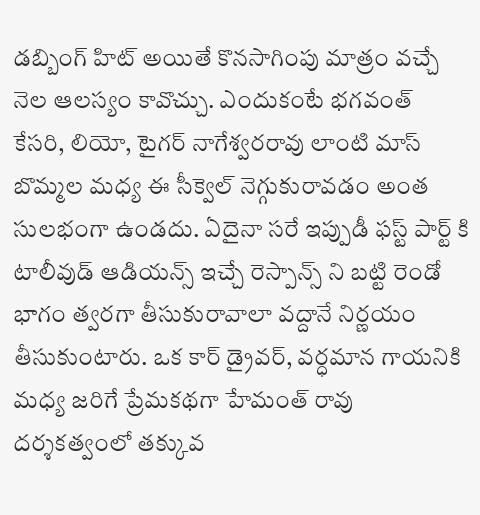డబ్బింగ్ హిట్ అయితే కొనసాగింపు మాత్రం వచ్చే నెల ఆలస్యం కావొచ్చు. ఎందుకంటే భగవంత్ కేసరి, లియో, టైగర్ నాగేశ్వరరావు లాంటి మాస్ బొమ్మల మధ్య ఈ సీక్వెల్ నెగ్గుకురావడం అంత సులభంగా ఉండదు. ఏదైనా సరే ఇప్పుడీ ఫస్ట్ పార్ట్ కి టాలీవుడ్ ఆడియన్స్ ఇచ్చే రెస్పాన్స్ ని బట్టి రెండో భాగం త్వరగా తీసుకురావాలా వద్దానే నిర్ణయం తీసుకుంటారు. ఒక కార్ డ్రైవర్, వర్ధమాన గాయనికి మధ్య జరిగే ప్రేమకథగా హేమంత్ రావు దర్శకత్వంలో తక్కువ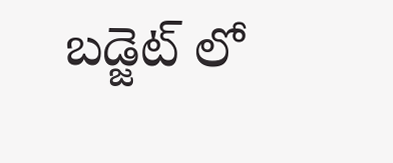బడ్జెట్ లో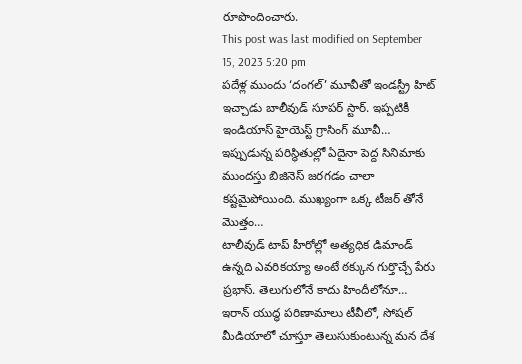రూపొందించారు.
This post was last modified on September 15, 2023 5:20 pm
పదేళ్ల ముందు ‘దంగల్’ మూవీతో ఇండస్ట్రీ హిట్ ఇచ్చాడు బాలీవుడ్ సూపర్ స్టార్. ఇప్పటికీ ఇండియాస్ హైయెస్ట్ గ్రాసింగ్ మూవీ…
ఇప్పుడున్న పరిస్థితుల్లో ఏదైనా పెద్ద సినిమాకు ముందస్తు బిజినెస్ జరగడం చాలా కష్టమైపోయింది. ముఖ్యంగా ఒక్క టీజర్ తోనే మొత్తం…
టాలీవుడ్ టాప్ హీరోల్లో అత్యధిక డిమాండ్ ఉన్నది ఎవరికయ్యా అంటే ఠక్కున గుర్తొచ్చే పేరు ప్రభాస్. తెలుగులోనే కాదు హిందీలోనూ…
ఇరాన్ యుద్ధ పరిణామాలు టీవీలో, సోషల్ మీడియాలో చూస్తూ తెలుసుకుంటున్న మన దేశ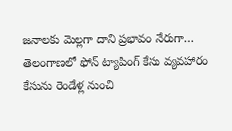జనాలకు మెల్లగా దాని ప్రభావం నేరుగా…
తెలంగాణలో ఫోన్ ట్యాపింగ్ కేసు వ్యవహారం కేసును రెండేళ్ల నుంచి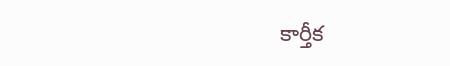కార్తీక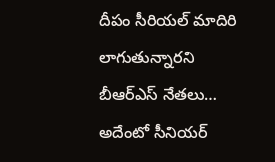దీపం సీరియల్ మాదిరి లాగుతున్నారని బీఆర్ఎస్ నేతలు…
అదేంటో సీనియర్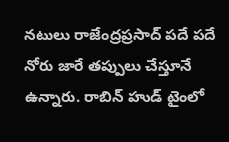నటులు రాజేంద్రప్రసాద్ పదే పదే నోరు జారే తప్పులు చేస్తూనే ఉన్నారు. రాబిన్ హుడ్ టైంలో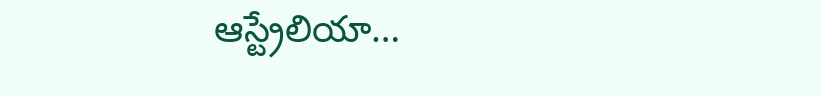ఆస్ట్రేలియా…